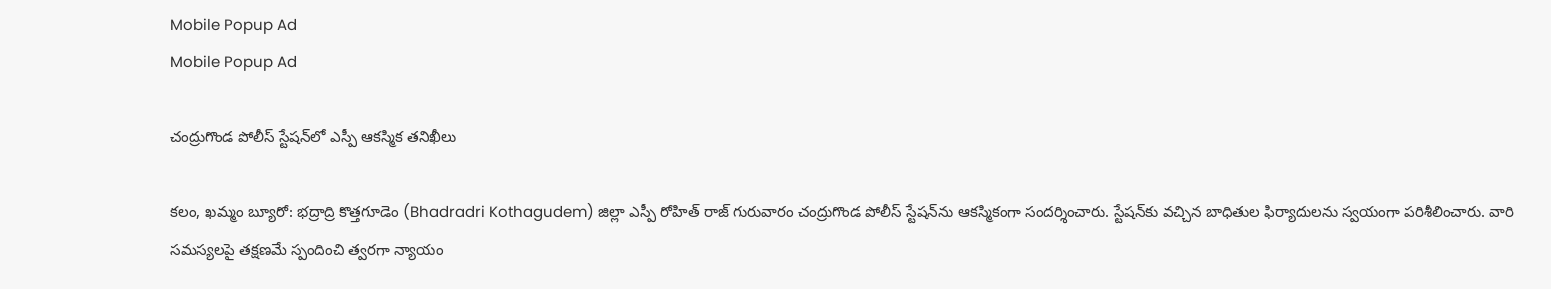Mobile Popup Ad
Mobile Popup Ad

చంద్రుగొండ పోలీస్ స్టేషన్‌లో ఎస్పీ ఆకస్మిక తనిఖీలు

కలం, ఖమ్మం బ్యూరో: భద్రాద్రి కొత్తగూడెం (Bhadradri Kothagudem) జిల్లా ఎస్పీ రోహిత్ రాజ్ గురువారం చంద్రుగొండ పోలీస్ స్టేషన్‌ను ఆకస్మికంగా సందర్శించారు. స్టేషన్‌కు వచ్చిన బాధితుల ఫిర్యాదులను స్వయంగా పరిశీలించారు. వారి సమస్యలపై తక్షణమే స్పందించి త్వరగా న్యాయం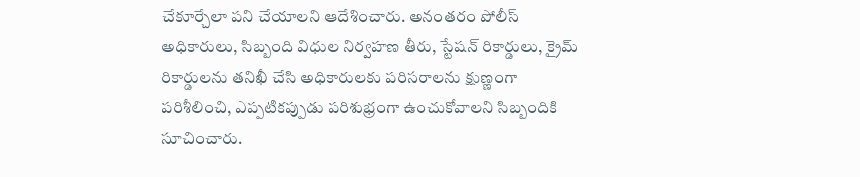చేకూర్చేలా పని చేయాలని ఆదేశించారు. అనంతరం పోలీస్ అధికారులు, సిబ్బంది విధుల నిర్వహణ తీరు, స్టేషన్ రికార్డులు, క్రైమ్ రికార్డులను తనిఖీ చేసి అధికారులకు పరిసరాలను క్షుణ్ణంగా పరిశీలించి, ఎప్పటికప్పుడు పరిశుభ్రంగా ఉంచుకోవాలని సిబ్బందికి సూచించారు.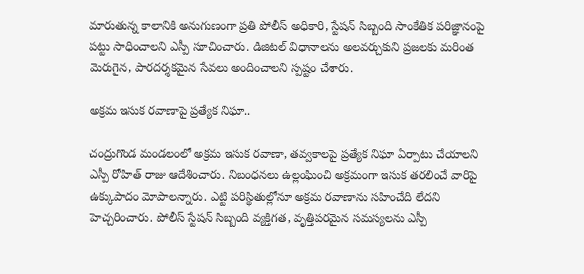మారుతున్న కాలానికి అనుగుణంగా ప్రతి పోలీస్ అధికారి, స్టేషన్ సిబ్బంది సాంకేతిక పరిజ్ఞానంపై పట్టు సాధించాలని ఎస్పీ సూచించారు. డిజిటల్ విధానాలను అలవర్చుకుని ప్రజలకు మరింత మెరుగైన, పారదర్శకమైన సేవలు అందించాలని స్పష్టం చేశారు.

అక్రమ ఇసుక రవాణాపై ప్రత్యేక నిఘా..

చంద్రుగొండ మండలంలో అక్రమ ఇసుక రవాణా, తవ్వకాలపై ప్రత్యేక నిఘా ఏర్పాటు చేయాలని ఎస్పీ రోహిత్ రాజు ఆదేశించారు. నిబంధనలు ఉల్లంఘించి అక్రమంగా ఇసుక తరలించే వారిపై ఉక్కుపాదం మోపాలన్నారు. ఎట్టి పరిస్థితుల్లోనూ అక్రమ రవాణాను సహించేది లేదని హెచ్చరించారు. పోలీస్ స్టేషన్‌ సిబ్బంది వ్యక్తిగత, వృత్తిపరమైన సమస్యలను ఎస్పీ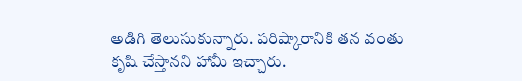అడిగి తెలుసుకున్నారు. పరిష్కారానికి తన వంతు కృషి చేస్తానని హామీ ఇచ్చారు.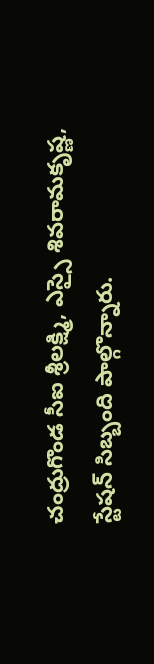చంద్రుగొండ సీఐ శ్రీలక్ష్మి, ఎస్సై శివరామకృష్ణ, స్టేషన్ సిబ్బంది పాల్గొన్నారు.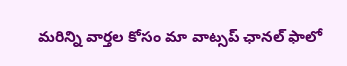మ‌రిన్ని వార్త‌ల కోసం మా వాట్స‌ప్ ఛాన‌ల్ ఫాలో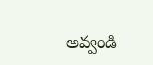అవ్వండి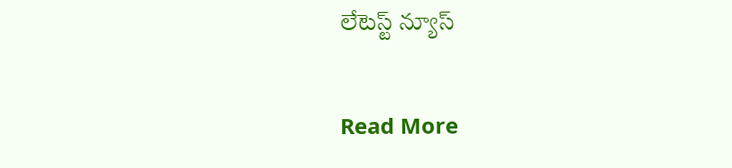లేటెస్ట్ న్యూస్‌

Read More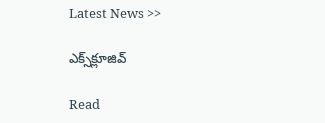Latest News >>

ఎక్స్‌క్లూజివ్‌

Read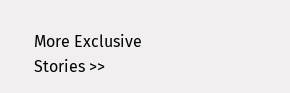More Exclusive Stories >>